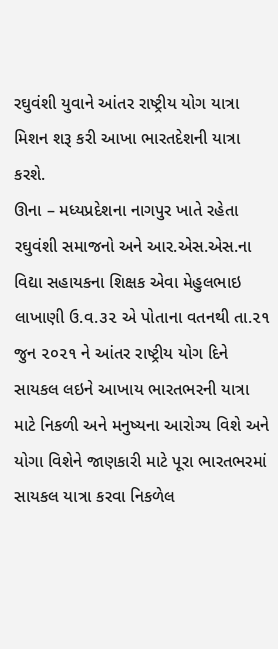રઘુવંશી યુવાને આંતર રાષ્ટ્રીય યોગ યાત્રા મિશન શરૂ કરી આખા ભારતદેશની યાત્રા કરશે.
ઊના – મધ્યપ્રદેશના નાગપુર ખાતે રહેતા રઘુવંશી સમાજનો અને આર.એસ.એસ.ના વિદ્યા સહાયકના શિક્ષક એવા મેહુલભાઇ લાખાણી ઉ.વ.૩૨ એ પોતાના વતનથી તા.૨૧ જુન ૨૦૨૧ ને આંતર રાષ્ટ્રીય યોગ દિને સાયકલ લઇને આખાય ભારતભરની યાત્રા માટે નિકળી અને મનુષ્યના આરોગ્ય વિશે અને યોગા વિશેને જાણકારી માટે પૂરા ભારતભરમાં સાયકલ યાત્રા કરવા નિકળેલ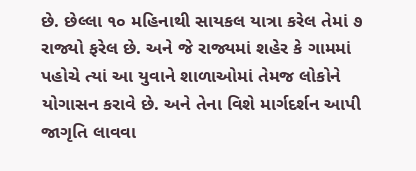છે. છેલ્લા ૧૦ મહિનાથી સાયકલ યાત્રા કરેલ તેમાં ૭ રાજ્યો ફરેલ છે. અને જે રાજ્યમાં શહેર કે ગામમાં પહોચે ત્યાં આ યુવાને શાળાઓમાં તેમજ લોકોને યોગાસન કરાવે છે. અને તેના વિશે માર્ગદર્શન આપી જાગૃતિ લાવવા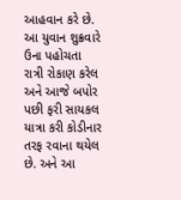આહવાન કરે છે. આ યુવાન શુક્રવારે ઉના પહોચતા રાત્રી રોકાણ કરેલ અને આજે બપોર પછી ફરી સાયકલ યાત્રા કરી કોડીનાર તરફ રવાના થયેલ છે. અને આ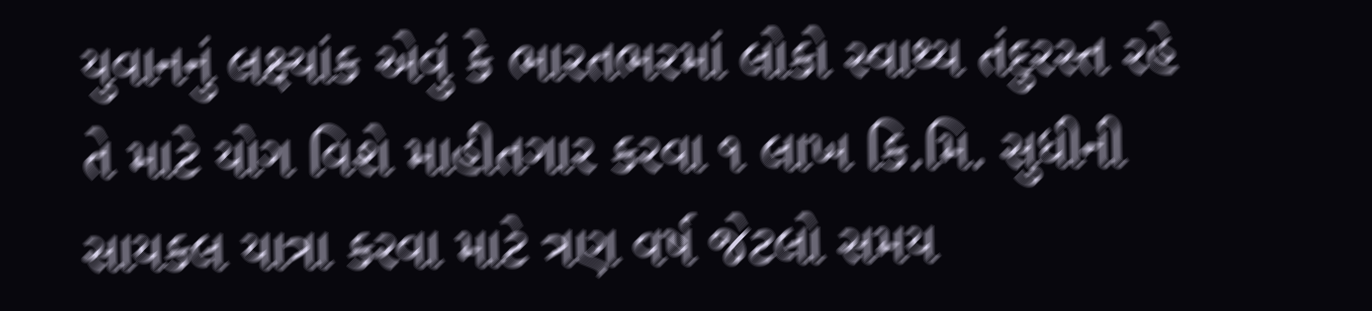યુવાનનું લક્ષ્યાંક એવું કે ભારતભરમાં લોકો સ્વાથ્ય તંદુરસ્ત રહે તે માટે યોગ વિશે માહીતગાર કરવા ૧ લાખ કિ.મિ. સુધીની સાયકલ યાત્રા કરવા માટે ત્રણ વર્ષ જેટલો સમય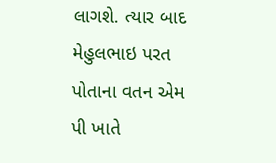લાગશે. ત્યાર બાદ મેહુલભાઇ પરત પોતાના વતન એમ પી ખાતે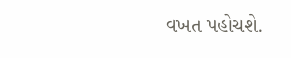વખત પહોચશે.